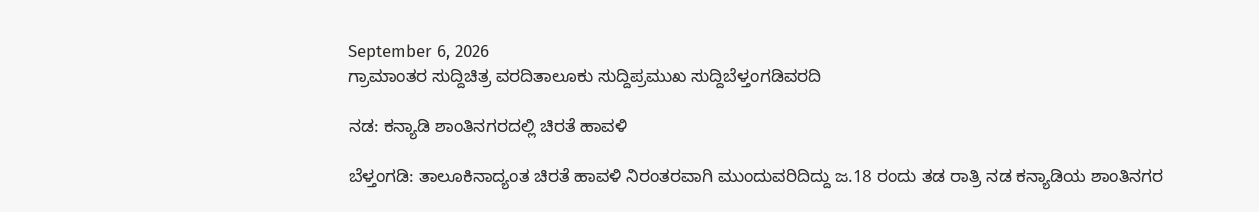September 6, 2026
ಗ್ರಾಮಾಂತರ ಸುದ್ದಿಚಿತ್ರ ವರದಿತಾಲೂಕು ಸುದ್ದಿಪ್ರಮುಖ ಸುದ್ದಿಬೆಳ್ತಂಗಡಿವರದಿ

ನಡ: ಕನ್ಯಾಡಿ ಶಾಂತಿನಗರದಲ್ಲಿ ಚಿರತೆ ಹಾವಳಿ

ಬೆಳ್ತಂಗಡಿ: ತಾಲೂಕಿನಾದ್ಯಂತ ಚಿರತೆ ಹಾವಳಿ ನಿರಂತರವಾಗಿ ಮುಂದುವರಿದಿದ್ದು ಜ.18 ರಂದು ತಡ ರಾತ್ರಿ ನಡ ಕನ್ಯಾಡಿಯ ಶಾಂತಿನಗರ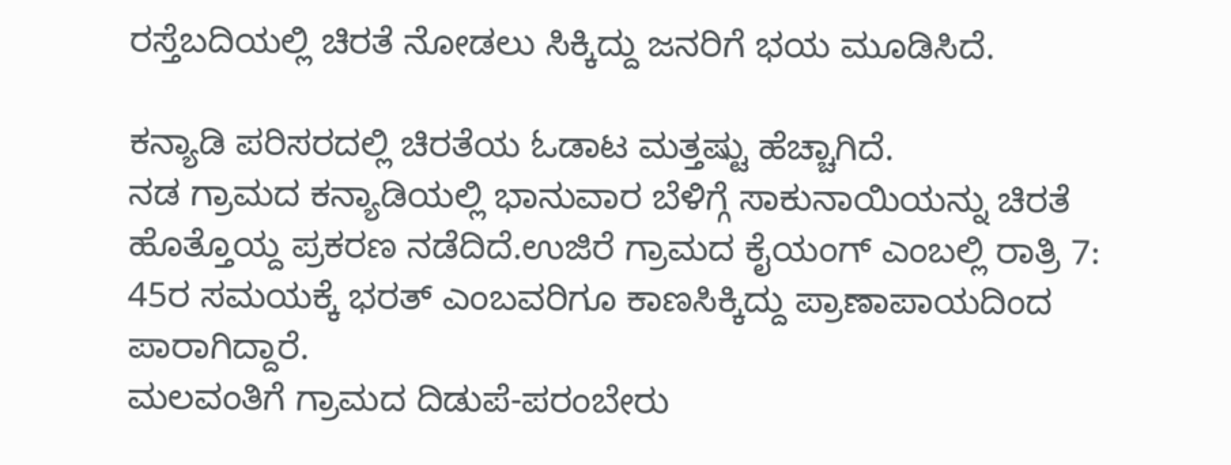ರಸ್ತೆಬದಿಯಲ್ಲಿ ಚಿರತೆ ನೋಡಲು ಸಿಕ್ಕಿದ್ದು ಜನರಿಗೆ ಭಯ ಮೂಡಿಸಿದೆ.

ಕನ್ಯಾಡಿ ಪರಿಸರದಲ್ಲಿ ಚಿರತೆಯ ಓಡಾಟ ಮತ್ತಷ್ಟು ಹೆಚ್ಚಾಗಿದೆ.
ನಡ ಗ್ರಾಮದ ಕನ್ಯಾಡಿಯಲ್ಲಿ ಭಾನುವಾರ ಬೆಳಿಗ್ಗೆ ಸಾಕುನಾಯಿಯನ್ನು ಚಿರತೆ ಹೊತ್ತೊಯ್ದ ಪ್ರಕರಣ ನಡೆದಿದೆ.ಉಜಿರೆ ಗ್ರಾಮದ ಕೈಯಂಗ್ ಎಂಬಲ್ಲಿ ರಾತ್ರಿ 7: 45ರ ಸಮಯಕ್ಕೆ ಭರತ್ ಎಂಬವರಿಗೂ ಕಾಣಸಿಕ್ಕಿದ್ದು ಪ್ರಾಣಾಪಾಯದಿಂದ ಪಾರಾಗಿದ್ದಾರೆ.
ಮಲವಂತಿಗೆ ಗ್ರಾಮದ ದಿಡುಪೆ-ಪರಂಬೇರು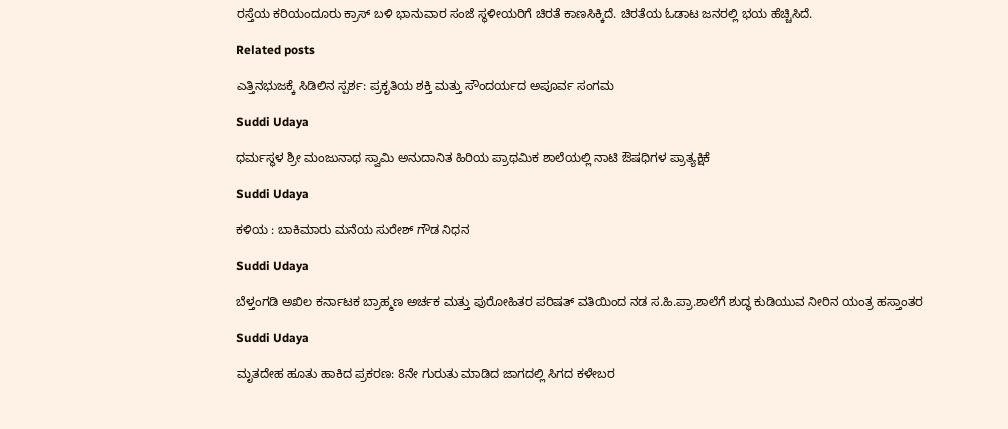ರಸ್ತೆಯ ಕರಿಯಂದೂರು ಕ್ರಾಸ್ ಬಳಿ ಭಾನುವಾರ ಸಂಜೆ ಸ್ಥಳೀಯರಿಗೆ ಚಿರತೆ ಕಾಣಸಿಕ್ಕಿದೆ. ಚಿರತೆಯ ಓಡಾಟ ಜನರಲ್ಲಿ ಭಯ ಹೆಚ್ಚಿಸಿದೆ.

Related posts

ಎತ್ತಿನಭುಜಕ್ಕೆ ಸಿಡಿಲಿನ ಸ್ಪರ್ಶ: ಪ್ರಕೃತಿಯ ಶಕ್ತಿ ಮತ್ತು ಸೌಂದರ್ಯದ ಅಪೂರ್ವ ಸಂಗಮ

Suddi Udaya

ಧರ್ಮಸ್ಥಳ ಶ್ರೀ ಮಂಜುನಾಥ ಸ್ವಾಮಿ ಅನುದಾನಿತ ಹಿರಿಯ ಪ್ರಾಥಮಿಕ ಶಾಲೆಯಲ್ಲಿ ನಾಟಿ ಔಷಧಿಗಳ ಪ್ರಾತ್ಯಕ್ಷಿಕೆ

Suddi Udaya

ಕಳಿಯ : ಬಾಕಿಮಾರು ಮನೆಯ ಸುರೇಶ್ ಗೌಡ ನಿಧನ

Suddi Udaya

ಬೆಳ್ತಂಗಡಿ ಅಖಿಲ ಕರ್ನಾಟಕ ಬ್ರಾಹ್ಮಣ ಅರ್ಚಕ ಮತ್ತು ಪುರೋಹಿತರ ಪರಿಷತ್ ವತಿಯಿಂದ ನಡ ಸ.ಹಿ.ಪ್ರಾ.ಶಾಲೆಗೆ ಶುದ್ಧ ಕುಡಿಯುವ ನೀರಿನ ಯಂತ್ರ ಹಸ್ತಾಂತರ

Suddi Udaya

ಮೃತದೇಹ ಹೂತು ಹಾಕಿದ ಪ್ರಕರಣ: 8ನೇ ಗುರುತು ಮಾಡಿದ ಜಾಗದಲ್ಲಿ ಸಿಗದ ಕಳೇಬರ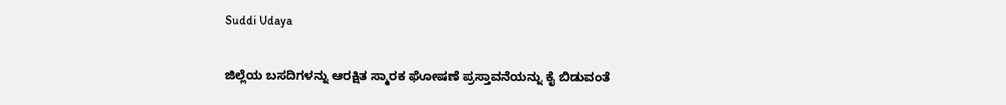Suddi Udaya

ಜಿಲ್ಲೆಯ ಬಸದಿಗಳನ್ನು ಆರಕ್ಷಿತ ಸ್ಮಾರಕ ಘೋಷಣೆ ಪ್ರಸ್ತಾವನೆಯನ್ನು ಕೈ ಬಿಡುವಂತೆ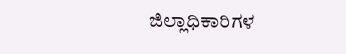ಜಿಲ್ಲಾಧಿಕಾರಿಗಳ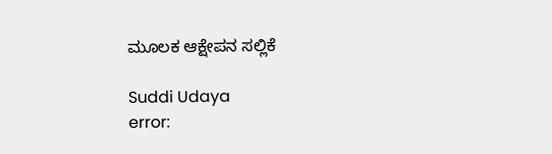ಮೂಲಕ ಆಕ್ಷೇಪನ ಸಲ್ಲಿಕೆ

Suddi Udaya
error: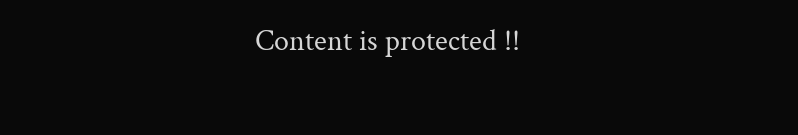Content is protected !!